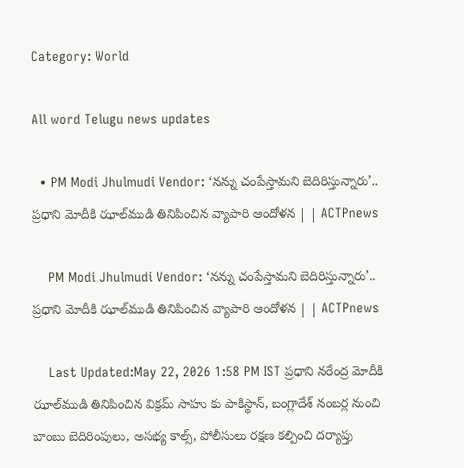Category: World

All word Telugu news updates

  • PM Modi Jhulmudi Vendor: ‘నన్ను చంపేస్తామని బెదిరిస్తున్నారు’.. ప్రధాని మోదీకి ఝాల్‌ముడి తినిపించిన వ్యాపారి ఆందోళన | | ACTPnews

    PM Modi Jhulmudi Vendor: ‘నన్ను చంపేస్తామని బెదిరిస్తున్నారు’.. ప్రధాని మోదీకి ఝాల్‌ముడి తినిపించిన వ్యాపారి ఆందోళన | | ACTPnews

    Last Updated:May 22, 2026 1:58 PM IST ప్రధాని నరేంద్ర మోదీకి ఝాల్‌ముడి తినిపించిన విక్రమ్ సాహు కు పాకిస్థాన్, బంగ్లాదేశ్ నంబర్ల నుంచి బాంబు బెదిరింపులు, అసభ్య కాల్స్, పోలీసులు రక్షణ కల్పించి దర్యాప్తు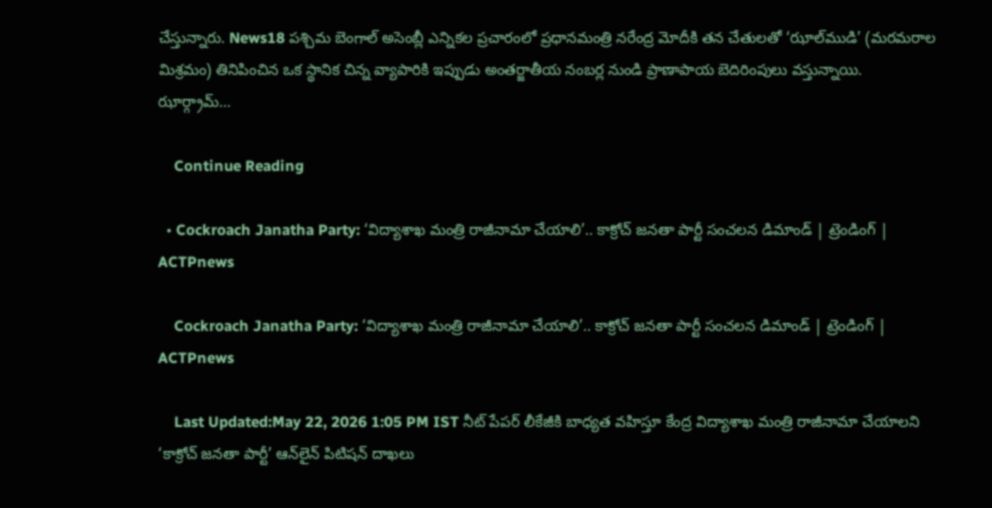చేస్తున్నారు. News18 పశ్చిమ బెంగాల్ అసెంబ్లీ ఎన్నికల ప్రచారంలో ప్రధానమంత్రి నరేంద్ర మోదీకి తన చేతులతో ‘ఝాల్‌ముడి’ (మరమరాల మిశ్రమం) తినిపించిన ఒక స్థానిక చిన్న వ్యాపారికి ఇప్పుడు అంతర్జాతీయ నంబర్ల నుండి ప్రాణాపాయ బెదిరింపులు వస్తున్నాయి. ఝార్గ్రామ్…

    Continue Reading

  • Cockroach Janatha Party: ‘విద్యాశాఖ మంత్రి రాజీనామా చేయాలి’.. కాక్రోచ్ జనతా పార్టీ సంచలన డిమాండ్ | ట్రెండింగ్ | ACTPnews

    Cockroach Janatha Party: ‘విద్యాశాఖ మంత్రి రాజీనామా చేయాలి’.. కాక్రోచ్ జనతా పార్టీ సంచలన డిమాండ్ | ట్రెండింగ్ | ACTPnews

    Last Updated:May 22, 2026 1:05 PM IST నీట్ పేపర్ లీకేజీకి బాధ్యత వహిస్తూ కేంద్ర విద్యాశాఖ మంత్రి రాజీనామా చేయాలని ‘కాక్రోచ్ జనతా పార్టీ’ ఆన్‌లైన్ పిటిషన్ దాఖలు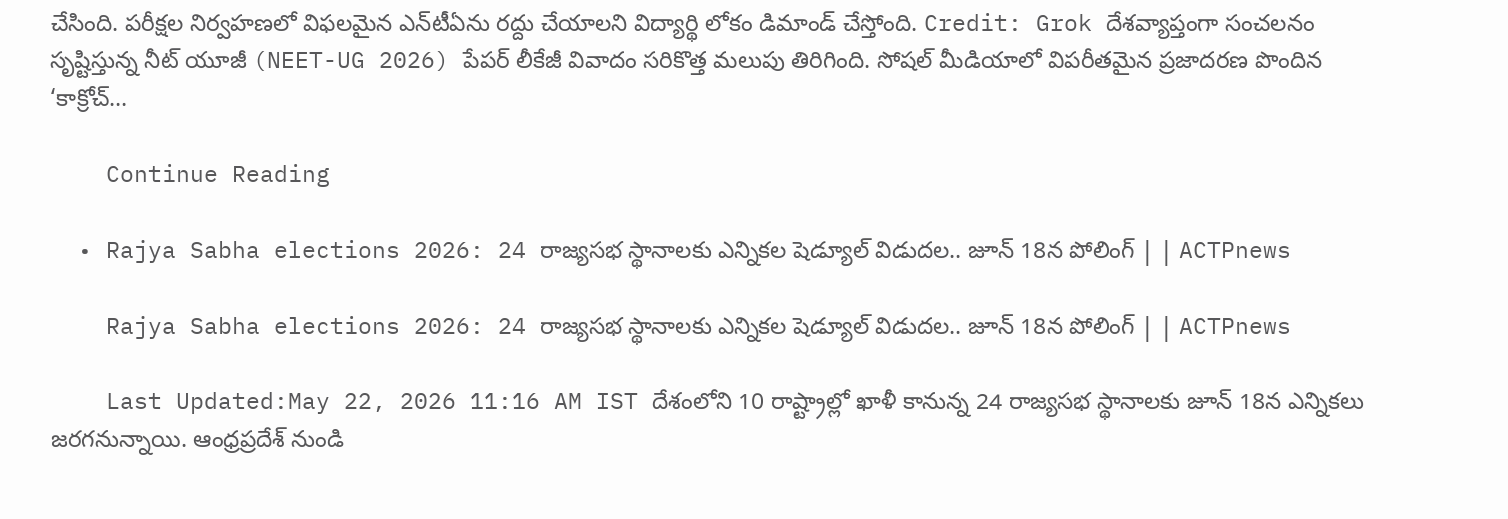చేసింది. పరీక్షల నిర్వహణలో విఫలమైన ఎన్‌టీఏను రద్దు చేయాలని విద్యార్థి లోకం డిమాండ్ చేస్తోంది. Credit: Grok దేశవ్యాప్తంగా సంచలనం సృష్టిస్తున్న నీట్ యూజీ (NEET-UG 2026) పేపర్ లీకేజీ వివాదం సరికొత్త మలుపు తిరిగింది. సోషల్ మీడియాలో విపరీతమైన ప్రజాదరణ పొందిన ‘కాక్రోచ్…

    Continue Reading

  • Rajya Sabha elections 2026: 24 రాజ్యసభ స్థానాలకు ఎన్నికల షెడ్యూల్ విడుదల.. జూన్ 18న పోలింగ్ | | ACTPnews

    Rajya Sabha elections 2026: 24 రాజ్యసభ స్థానాలకు ఎన్నికల షెడ్యూల్ విడుదల.. జూన్ 18న పోలింగ్ | | ACTPnews

    Last Updated:May 22, 2026 11:16 AM IST దేశంలోని 10 రాష్ట్రాల్లో ఖాళీ కానున్న 24 రాజ్యసభ స్థానాలకు జూన్ 18న ఎన్నికలు జరగనున్నాయి. ఆంధ్రప్రదేశ్ నుండి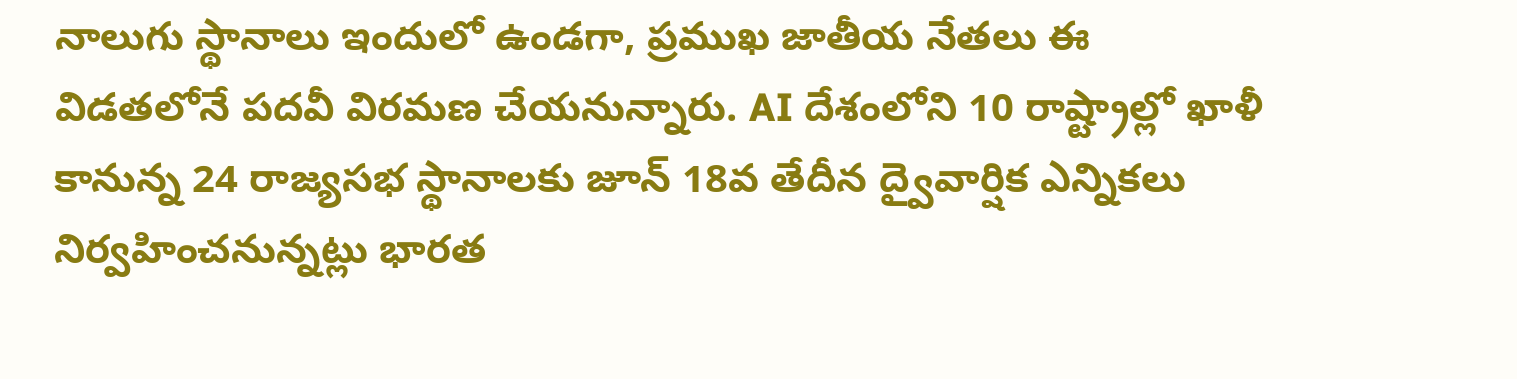నాలుగు స్థానాలు ఇందులో ఉండగా, ప్రముఖ జాతీయ నేతలు ఈ విడతలోనే పదవీ విరమణ చేయనున్నారు. AI దేశంలోని 10 రాష్ట్రాల్లో ఖాళీ కానున్న 24 రాజ్యసభ స్థానాలకు జూన్ 18వ తేదీన ద్వైవార్షిక ఎన్నికలు నిర్వహించనున్నట్లు భారత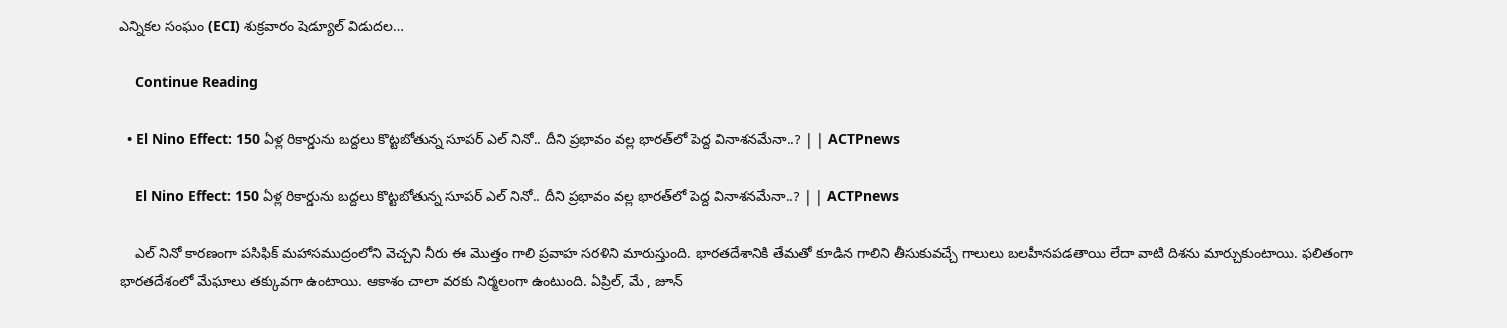ఎన్నికల సంఘం (ECI) శుక్రవారం షెడ్యూల్ విడుదల…

    Continue Reading

  • El Nino Effect: 150 ఏళ్ల రికార్డును బద్దలు కొట్టబోతున్న సూపర్ ఎల్ నినో.. దీని ప్రభావం వల్ల భారత్‌లో పెద్ద వినాశనమేనా..? | | ACTPnews

    El Nino Effect: 150 ఏళ్ల రికార్డును బద్దలు కొట్టబోతున్న సూపర్ ఎల్ నినో.. దీని ప్రభావం వల్ల భారత్‌లో పెద్ద వినాశనమేనా..? | | ACTPnews

    ఎల్ నినో కారణంగా పసిఫిక్ మహాసముద్రంలోని వెచ్చని నీరు ఈ మొత్తం గాలి ప్రవాహ సరళిని మారుస్తుంది. భారతదేశానికి తేమతో కూడిన గాలిని తీసుకువచ్చే గాలులు బలహీనపడతాయి లేదా వాటి దిశను మార్చుకుంటాయి. ఫలితంగా భారతదేశంలో మేఘాలు తక్కువగా ఉంటాయి. ఆకాశం చాలా వరకు నిర్మలంగా ఉంటుంది. ఏప్రిల్, మే , జూన్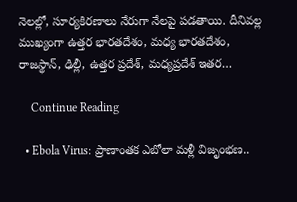నెలల్లో, సూర్యకిరణాలు నేరుగా నేలపై పడతాయి. దీనివల్ల ముఖ్యంగా ఉత్తర భారతదేశం, మధ్య భారతదేశం, రాజస్థాన్, ఢిల్లీ, ఉత్తర ప్రదేశ్, మధ్యప్రదేశ్ ఇతర…

    Continue Reading

  • Ebola Virus: ప్రాణాంతక ఎబోలా మళ్లీ విజృంభణ..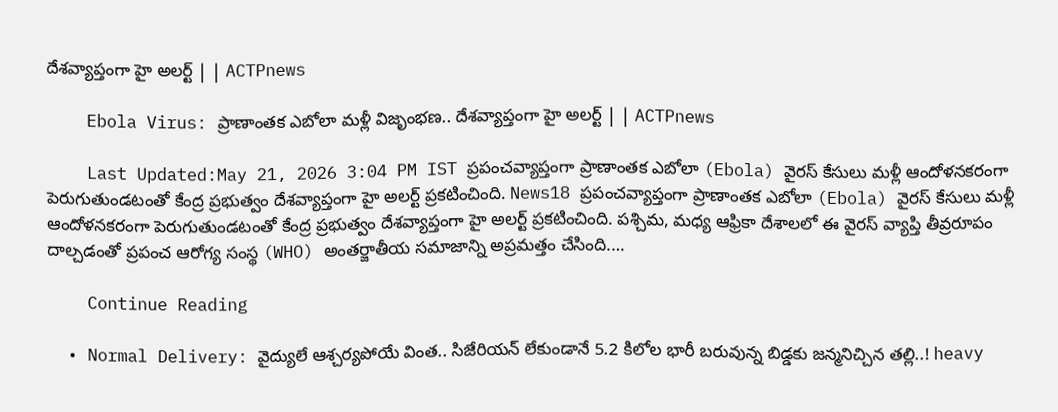దేశవ్యాప్తంగా హై అలర్ట్ | | ACTPnews

    Ebola Virus: ప్రాణాంతక ఎబోలా మళ్లీ విజృంభణ.. దేశవ్యాప్తంగా హై అలర్ట్ | | ACTPnews

    Last Updated:May 21, 2026 3:04 PM IST ప్రపంచవ్యాప్తంగా ప్రాణాంతక ఎబోలా (Ebola) వైరస్ కేసులు మళ్లీ ఆందోళనకరంగా పెరుగుతుండటంతో కేంద్ర ప్రభుత్వం దేశవ్యాప్తంగా హై అలర్ట్ ప్రకటించింది. News18 ప్రపంచవ్యాప్తంగా ప్రాణాంతక ఎబోలా (Ebola) వైరస్ కేసులు మళ్లీ ఆందోళనకరంగా పెరుగుతుండటంతో కేంద్ర ప్రభుత్వం దేశవ్యాప్తంగా హై అలర్ట్ ప్రకటించింది. పశ్చిమ, మధ్య ఆఫ్రికా దేశాలలో ఈ వైరస్ వ్యాప్తి తీవ్రరూపం దాల్చడంతో ప్రపంచ ఆరోగ్య సంస్థ (WHO) అంతర్జాతీయ సమాజాన్ని అప్రమత్తం చేసింది.…

    Continue Reading

  • Normal Delivery: వైద్యులే ఆశ్చర్యపోయే వింత.. సిజేరియన్ లేకుండానే 5.2 కిలోల భారీ బరువున్న బిడ్డకు జన్మనిచ్చిన తల్లి..! heavy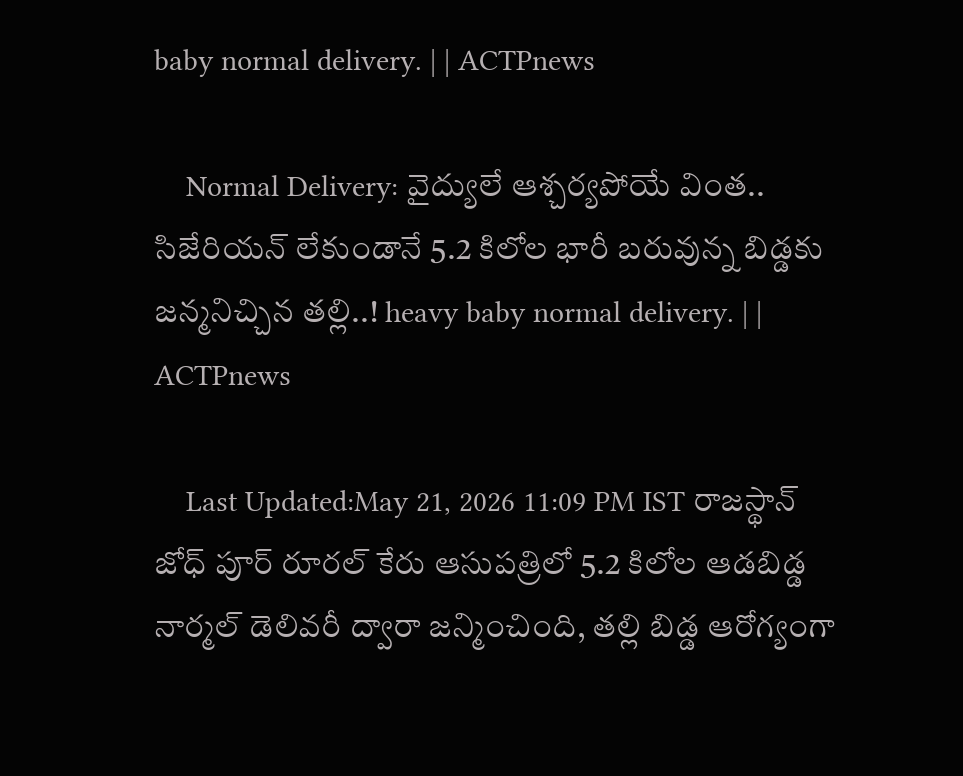baby normal delivery. | | ACTPnews

    Normal Delivery: వైద్యులే ఆశ్చర్యపోయే వింత.. సిజేరియన్ లేకుండానే 5.2 కిలోల భారీ బరువున్న బిడ్డకు జన్మనిచ్చిన తల్లి..! heavy baby normal delivery. | | ACTPnews

    Last Updated:May 21, 2026 11:09 PM IST రాజస్థాన్ జోధ్ పూర్ రూరల్ కేరు ఆసుపత్రిలో 5.2 కిలోల ఆడబిడ్డ నార్మల్ డెలివరీ ద్వారా జన్మించింది, తల్లి బిడ్డ ఆరోగ్యంగా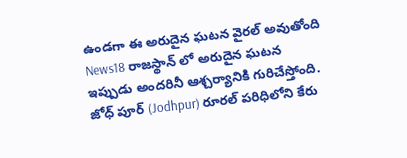ఉండగా ఈ అరుదైన ఘటన వైరల్ అవుతోంది News18 రాజస్థాన్ లో అరుదైన ఘటన ఇప్పుడు అందరినీ ఆశ్చర్యానికి గురిచేస్తోంది. జోధ్ పూర్ (Jodhpur) రూరల్ పరిధిలోని కేరు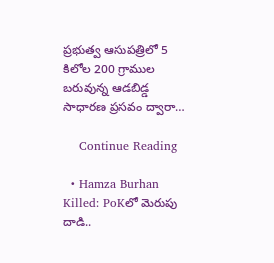ప్రభుత్వ ఆసుపత్రిలో 5 కిలోల 200 గ్రాముల బరువున్న ఆడబిడ్డ సాధారణ ప్రసవం ద్వారా…

    Continue Reading

  • Hamza Burhan Killed: PoKలో మెరుపు దాడి..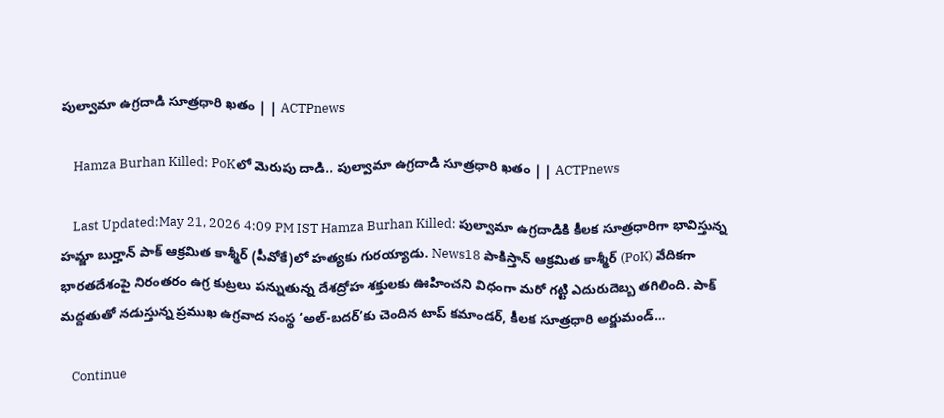పుల్వామా ఉగ్రదాడి సూత్రధారి ఖతం | | ACTPnews

    Hamza Burhan Killed: PoKలో మెరుపు దాడి.. పుల్వామా ఉగ్రదాడి సూత్రధారి ఖతం | | ACTPnews

    Last Updated:May 21, 2026 4:09 PM IST Hamza Burhan Killed: పుల్వామా ఉగ్రదాడికి కీలక సూత్రధారిగా భావిస్తున్న హమ్జా బుర్హాన్ పాక్ ఆక్రమిత కాశ్మీర్‌ (పీవోకే)లో హత్యకు గురయ్యాడు. News18 పాకిస్తాన్ ఆక్రమిత కాశ్మీర్ (PoK) వేదికగా భారతదేశంపై నిరంతరం ఉగ్ర కుట్రలు పన్నుతున్న దేశద్రోహ శక్తులకు ఊహించని విధంగా మరో గట్టి ఎదురుదెబ్బ తగిలింది. పాక్ మద్దతుతో నడుస్తున్న ప్రముఖ ఉగ్రవాద సంస్థ ‘అల్-బదర్’కు చెందిన టాప్ కమాండర్, కీలక సూత్రధారి అర్జుమండ్…

    Continue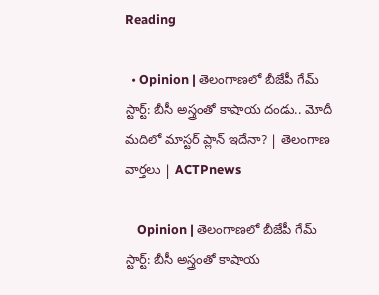Reading

  • Opinion | తెలంగాణలో బీజేపీ గేమ్ స్టార్ట్: బీసీ అస్త్రంతో కాషాయ దండు.. మోదీ మదిలో మాస్టర్ ప్లాన్ ఇదేనా? | తెలంగాణ వార్తలు | ACTPnews

    Opinion | తెలంగాణలో బీజేపీ గేమ్ స్టార్ట్: బీసీ అస్త్రంతో కాషాయ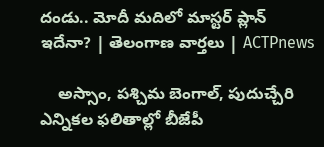దండు.. మోదీ మదిలో మాస్టర్ ప్లాన్ ఇదేనా? | తెలంగాణ వార్తలు | ACTPnews

    అస్సాం, పశ్చిమ బెంగాల్, పుదుచ్చేరి ఎన్నికల ఫలితాల్లో బీజేపీ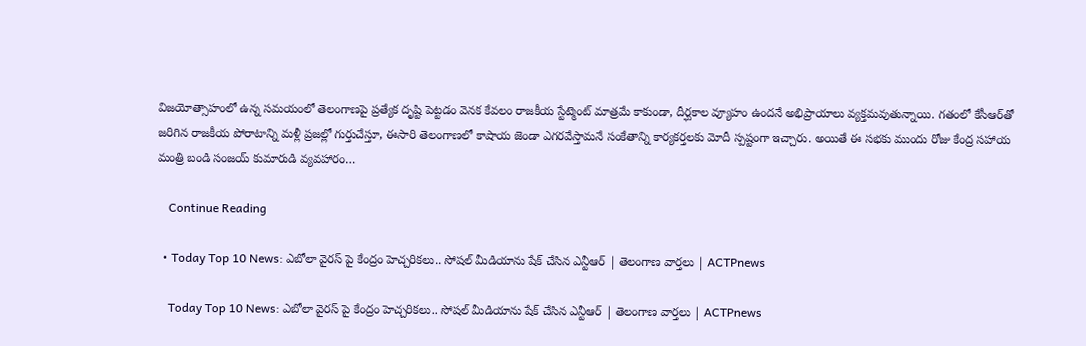విజయోత్సాహంలో ఉన్న సమయంలో తెలంగాణపై ప్రత్యేక దృష్టి పెట్టడం వెనక కేవలం రాజకీయ స్టేట్మెంట్ మాత్రమే కాకుండా, దీర్ఘకాల వ్యూహం ఉందనే అభిప్రాయాలు వ్యక్తమవుతున్నాయి. గతంలో కేసీఆర్‌తో జరిగిన రాజకీయ పోరాటాన్ని మళ్లీ ప్రజల్లో గుర్తుచేస్తూ, ఈసారి తెలంగాణలో కాషాయ జెండా ఎగరవేస్తామనే సంకేతాన్ని కార్యకర్తలకు మోదీ స్పష్టంగా ఇచ్చారు. అయితే ఈ సభకు ముందు రోజు కేంద్ర సహాయ మంత్రి బండి సంజయ్ కుమారుడి వ్యవహారం…

    Continue Reading

  • Today Top 10 News: ఎబోలా వైరస్ పై కేంద్రం హెచ్చరికలు.. సోషల్ మీడియాను షేక్ చేసిన ఎన్టీఆర్ | తెలంగాణ వార్తలు | ACTPnews

    Today Top 10 News: ఎబోలా వైరస్ పై కేంద్రం హెచ్చరికలు.. సోషల్ మీడియాను షేక్ చేసిన ఎన్టీఆర్ | తెలంగాణ వార్తలు | ACTPnews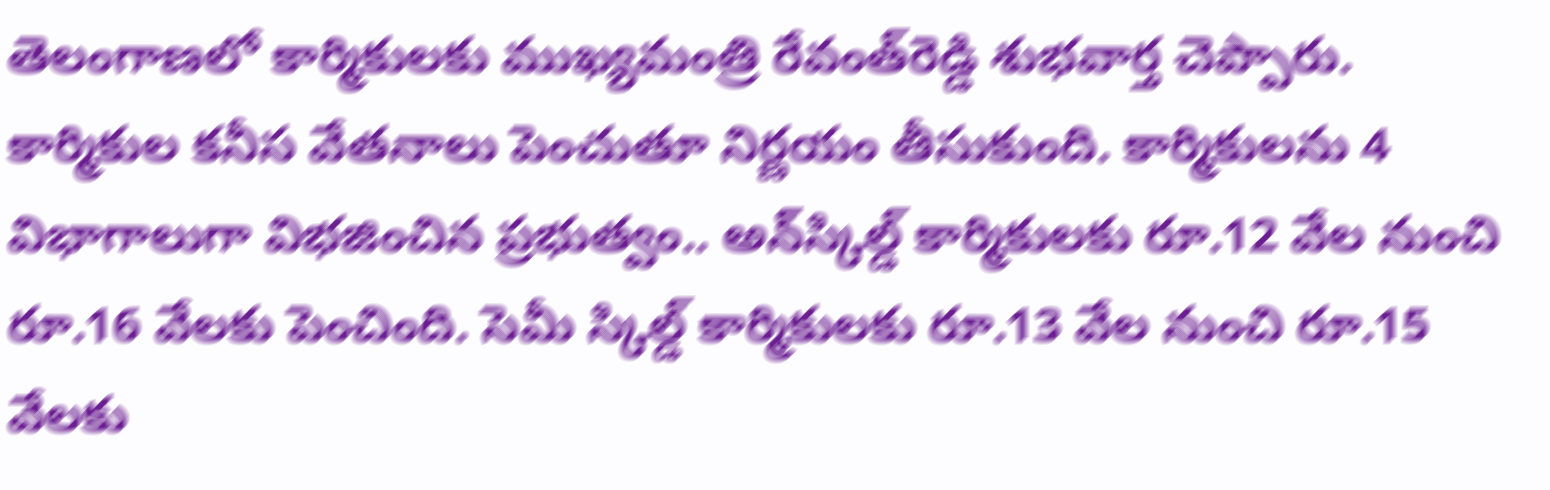తెలంగాణలో కార్మికులకు ముఖ్యమంత్రి రేవంత్‌రెడ్డి శుభవార్త చెప్పారు. కార్మికుల కనీస వేతనాలు పెంచుతూ నిర్ణయం తీసుకుంది. కార్మికులను 4 విభాగాలుగా విభజించిన ప్రభుత్వం.. అన్‌స్కిల్డ్‌ కార్మికులకు రూ.12 వేల నుంచి రూ.16 వేలకు పెంచింది. సెమీ స్కిల్డ్‌ కార్మికులకు రూ.13 వేల నుంచి రూ.15 వేలకు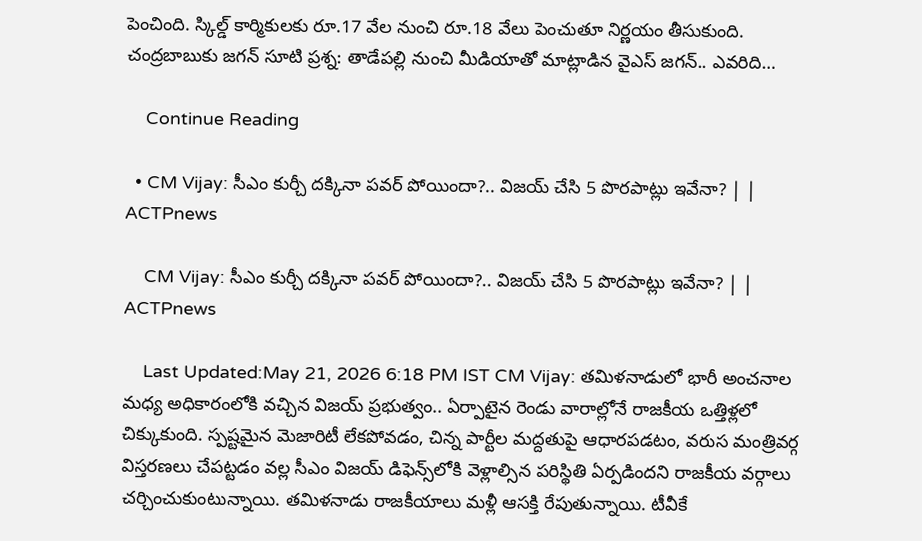పెంచింది. స్కిల్డ్‌ కార్మికులకు రూ.17 వేల నుంచి రూ.18 వేలు పెంచుతూ నిర్ణయం తీసుకుంది. చంద్రబాబుకు జగన్ సూటి ప్రశ్న: తాడేపల్లి నుంచి మీడియాతో మాట్లాడిన వైఎస్ జగన్.. ఎవరిది…

    Continue Reading

  • CM Vijay: సీఎం కుర్చీ దక్కినా పవర్ పోయిందా?.. విజయ్ చేసి 5 పొరపాట్లు ఇవేనా? | | ACTPnews

    CM Vijay: సీఎం కుర్చీ దక్కినా పవర్ పోయిందా?.. విజయ్ చేసి 5 పొరపాట్లు ఇవేనా? | | ACTPnews

    Last Updated:May 21, 2026 6:18 PM IST CM Vijay: తమిళనాడులో భారీ అంచనాల మధ్య అధికారంలోకి వచ్చిన విజయ్ ప్రభుత్వం.. ఏర్పాటైన రెండు వారాల్లోనే రాజకీయ ఒత్తిళ్లలో చిక్కుకుంది. స్పష్టమైన మెజారిటీ లేకపోవడం, చిన్న పార్టీల మద్దతుపై ఆధారపడటం, వరుస మంత్రివర్గ విస్తరణలు చేపట్టడం వల్ల సీఎం విజయ్ డిఫెన్స్‌లోకి వెళ్లాల్సిన పరిస్థితి ఏర్పడిందని రాజకీయ వర్గాలు చర్చించుకుంటున్నాయి. తమిళనాడు రాజకీయాలు మళ్లీ ఆసక్తి రేపుతున్నాయి. టీవీకే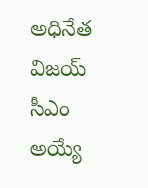అధినేత విజయ్ సీఎం అయ్యే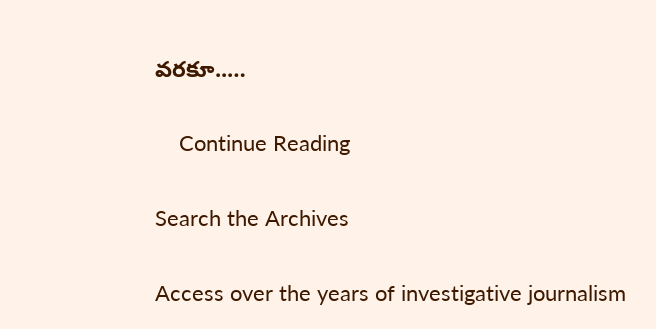వరకూ..…

    Continue Reading

Search the Archives

Access over the years of investigative journalism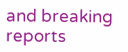and breaking reports